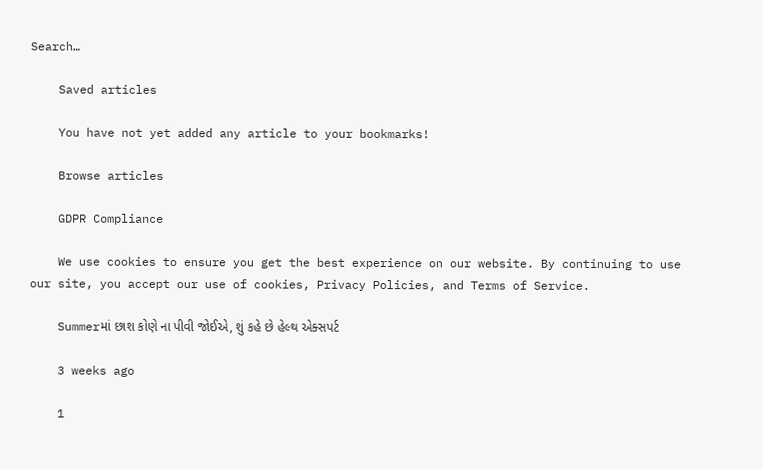Search…

    Saved articles

    You have not yet added any article to your bookmarks!

    Browse articles

    GDPR Compliance

    We use cookies to ensure you get the best experience on our website. By continuing to use our site, you accept our use of cookies, Privacy Policies, and Terms of Service.

    Summerમાં છાશ કોણે ના પીવી જોઈએ, શું કહે છે હેલ્થ એક્સપર્ટ

    3 weeks ago

    1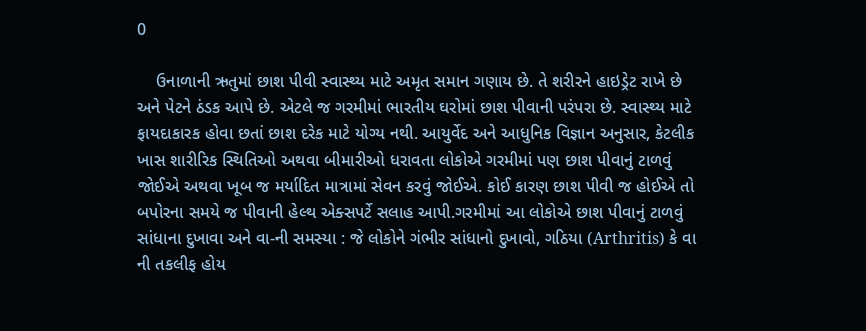0

    ઉનાળાની ઋતુમાં છાશ પીવી સ્વાસ્થ્ય માટે અમૃત સમાન ગણાય છે. તે શરીરને હાઇડ્રેટ રાખે છે અને પેટને ઠંડક આપે છે. એટલે જ ગરમીમાં ભારતીય ઘરોમાં છાશ પીવાની પરંપરા છે. સ્વાસ્થ્ય માટે ફાયદાકારક હોવા છતાં છાશ દરેક માટે યોગ્ય નથી. આયુર્વેદ અને આધુનિક વિજ્ઞાન અનુસાર, કેટલીક ખાસ શારીરિક સ્થિતિઓ અથવા બીમારીઓ ધરાવતા લોકોએ ગરમીમાં પણ છાશ પીવાનું ટાળવું જોઈએ અથવા ખૂબ જ મર્યાદિત માત્રામાં સેવન કરવું જોઈએ. કોઈ કારણ છાશ પીવી જ હોઈએ તો બપોરના સમયે જ પીવાની હેલ્થ એક્સપર્ટે સલાહ આપી.ગરમીમાં આ લોકોએ છાશ પીવાનું ટાળવું સાંધાના દુખાવા અને વા-ની સમસ્યા : જે લોકોને ગંભીર સાંધાનો દુખાવો, ગઠિયા (Arthritis) કે વા ની તકલીફ હોય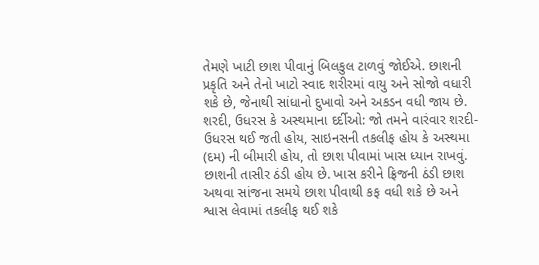તેમણે ખાટી છાશ પીવાનું બિલકુલ ટાળવું જોઈએ. છાશની પ્રકૃતિ અને તેનો ખાટો સ્વાદ શરીરમાં વાયુ અને સોજો વધારી શકે છે, જેનાથી સાંધાનો દુખાવો અને અકડન વધી જાય છે. શરદી, ઉધરસ કે અસ્થમાના દર્દીઓ: જો તમને વારંવાર શરદી-ઉધરસ થઈ જતી હોય, સાઇનસની તકલીફ હોય કે અસ્થમા (દમ) ની બીમારી હોય, તો છાશ પીવામાં ખાસ ધ્યાન રાખવું. છાશની તાસીર ઠંડી હોય છે. ખાસ કરીને ફ્રિજની ઠંડી છાશ અથવા સાંજના સમયે છાશ પીવાથી કફ વધી શકે છે અને શ્વાસ લેવામાં તકલીફ થઈ શકે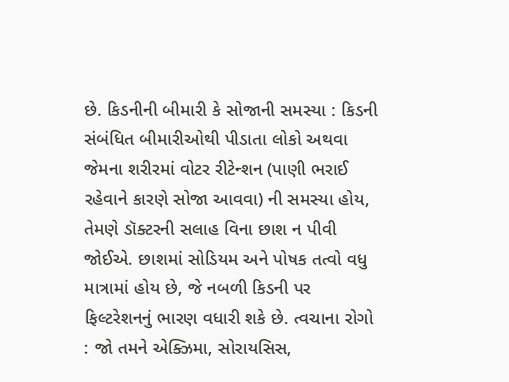છે. કિડનીની બીમારી કે સોજાની સમસ્યા : કિડની સંબંધિત બીમારીઓથી પીડાતા લોકો અથવા જેમના શરીરમાં વોટર રીટેન્શન (પાણી ભરાઈ રહેવાને કારણે સોજા આવવા) ની સમસ્યા હોય, તેમણે ડૉક્ટરની સલાહ વિના છાશ ન પીવી જોઈએ. છાશમાં સોડિયમ અને પોષક તત્વો વધુ માત્રામાં હોય છે, જે નબળી કિડની પર ફિલ્ટરેશનનું ભારણ વધારી શકે છે. ત્વચાના રોગો : જો તમને એક્ઝિમા, સોરાયસિસ,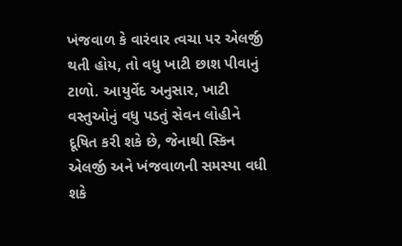ખંજવાળ કે વારંવાર ત્વચા પર એલર્જી થતી હોય, તો વધુ ખાટી છાશ પીવાનું ટાળો. આયુર્વેદ અનુસાર, ખાટી વસ્તુઓનું વધુ પડતું સેવન લોહીને દૂષિત કરી શકે છે, જેનાથી સ્કિન એલર્જી અને ખંજવાળની સમસ્યા વધી શકે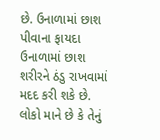છે. ઉનાળામાં છાશ પીવાના ફાયદા ઉનાળામાં છાશ શરીરને ઠંડુ રાખવામાં મદદ કરી શકે છે. લોકો માને છે કે તેનું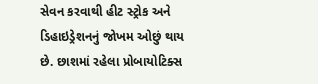સેવન કરવાથી હીટ સ્ટ્રોક અને ડિહાઇડ્રેશનનું જોખમ ઓછું થાય છે. છાશમાં રહેલા પ્રોબાયોટિક્સ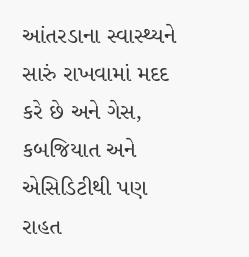આંતરડાના સ્વાસ્થ્યને સારું રાખવામાં મદદ કરે છે અને ગેસ, કબજિયાત અને એસિડિટીથી પણ રાહત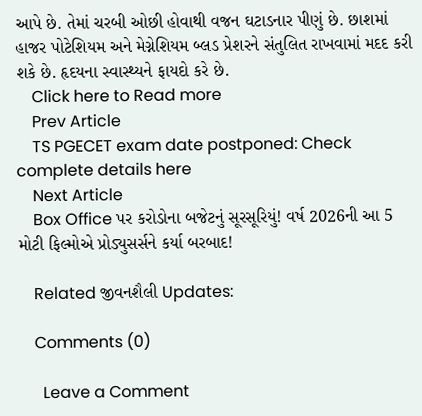આપે છે. તેમાં ચરબી ઓછી હોવાથી વજન ઘટાડનાર પીણું છે. છાશમાં હાજર પોટેશિયમ અને મેગ્નેશિયમ બ્લડ પ્રેશરને સંતુલિત રાખવામાં મદદ કરી શકે છે. હૃદયના સ્વાસ્થ્યને ફાયદો કરે છે.
    Click here to Read more
    Prev Article
    TS PGECET exam date postponed: Check complete details here
    Next Article
    Box Office પર કરોડોના બજેટનું સૂરસૂરિયું! વર્ષ 2026ની આ 5 મોટી ફિલ્મોએ પ્રોડ્યુસર્સને કર્યા બરબાદ!

    Related જીવનશૈલી Updates:

    Comments (0)

      Leave a Comment